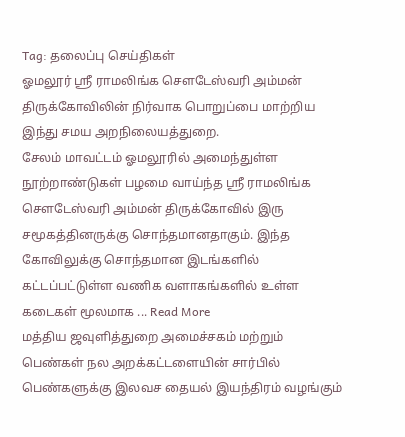Tag: தலைப்பு செய்திகள்
ஓமலூர் ஸ்ரீ ராமலிங்க சௌடேஸ்வரி அம்மன் திருக்கோவிலின் நிர்வாக பொறுப்பை மாற்றிய இந்து சமய அறநிலையத்துறை.
சேலம் மாவட்டம் ஓமலூரில் அமைந்துள்ள நூற்றாண்டுகள் பழமை வாய்ந்த ஸ்ரீ ராமலிங்க சௌடேஸ்வரி அம்மன் திருக்கோவில் இரு சமூகத்தினருக்கு சொந்தமானதாகும். இந்த கோவிலுக்கு சொந்தமான இடங்களில் கட்டப்பட்டுள்ள வணிக வளாகங்களில் உள்ள கடைகள் மூலமாக ... Read More
மத்திய ஜவுளித்துறை அமைச்சகம் மற்றும் பெண்கள் நல அறக்கட்டளையின் சார்பில் பெண்களுக்கு இலவச தையல் இயந்திரம் வழங்கும்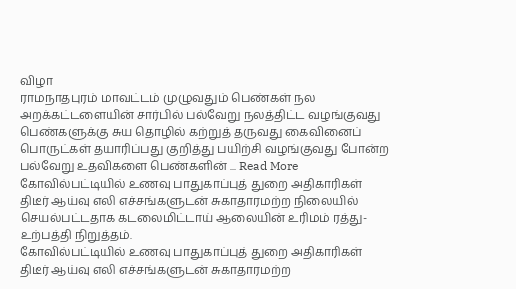விழா
ராமநாதபுரம் மாவட்டம் முழுவதும் பெண்கள் நல அறக்கட்டளையின் சார்பில் பல்வேறு நலத்திட்ட வழங்குவது பெண்களுக்கு சுய தொழில் கற்றுத் தருவது கைவினைப் பொருட்கள் தயாரிப்பது குறித்து பயிற்சி வழங்குவது போன்ற பல்வேறு உதவிகளை பெண்களின் ... Read More
கோவில்பட்டியில் உணவு பாதுகாப்புத் துறை அதிகாரிகள் திடீர் ஆய்வு எலி எச்சங்களுடன் சுகாதாரமற்ற நிலையில் செயல்பட்டதாக கடலைமிட்டாய் ஆலையின் உரிமம் ரத்து- உற்பத்தி நிறுத்தம்.
கோவில்பட்டியில் உணவு பாதுகாப்புத் துறை அதிகாரிகள் திடீர் ஆய்வு எலி எச்சங்களுடன் சுகாதாரமற்ற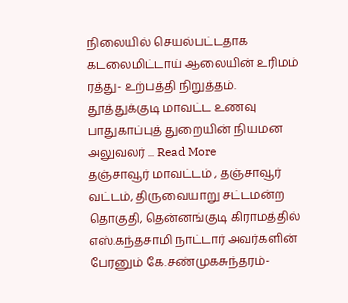நிலையில் செயல்பட்டதாக கடலைமிட்டாய் ஆலையின் உரிமம் ரத்து- உற்பத்தி நிறுத்தம். தூத்துக்குடி மாவட்ட உணவு பாதுகாப்புத் துறையின் நியமன அலுவலர் ... Read More
தஞ்சாவூர் மாவட்டம் , தஞ்சாவூர் வட்டம், திருவையாறு சட்டமன்ற தொகுதி, தென்னங்குடி கிராமத்தில் எஸ்.கந்தசாமி நாட்டார் அவர்களின் பேரனும் கே.சண்முகசுந்தரம்-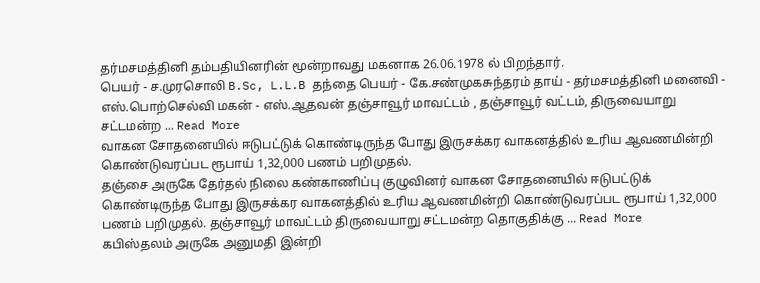தர்மசமத்தினி தம்பதியினரின் மூன்றாவது மகனாக 26.06.1978 ல் பிறந்தார்.
பெயர் - ச.முரசொலி B.Sc, L.L.B தந்தை பெயர் - கே.சண்முகசுந்தரம் தாய் - தர்மசமத்தினி மனைவி - எஸ்.பொற்செல்வி மகன் - எஸ்.ஆதவன் தஞ்சாவூர் மாவட்டம் , தஞ்சாவூர் வட்டம், திருவையாறு சட்டமன்ற ... Read More
வாகன சோதனையில் ஈடுபட்டுக் கொண்டிருந்த போது இருசக்கர வாகனத்தில் உரிய ஆவணமின்றி கொண்டுவரப்பட ரூபாய் 1,32,000 பணம் பறிமுதல்.
தஞ்சை அருகே தேர்தல் நிலை கண்காணிப்பு குழுவினர் வாகன சோதனையில் ஈடுபட்டுக் கொண்டிருந்த போது இருசக்கர வாகனத்தில் உரிய ஆவணமின்றி கொண்டுவரப்பட ரூபாய் 1,32,000 பணம் பறிமுதல். தஞ்சாவூர் மாவட்டம் திருவையாறு சட்டமன்ற தொகுதிக்கு ... Read More
கபிஸ்தலம் அருகே அனுமதி இன்றி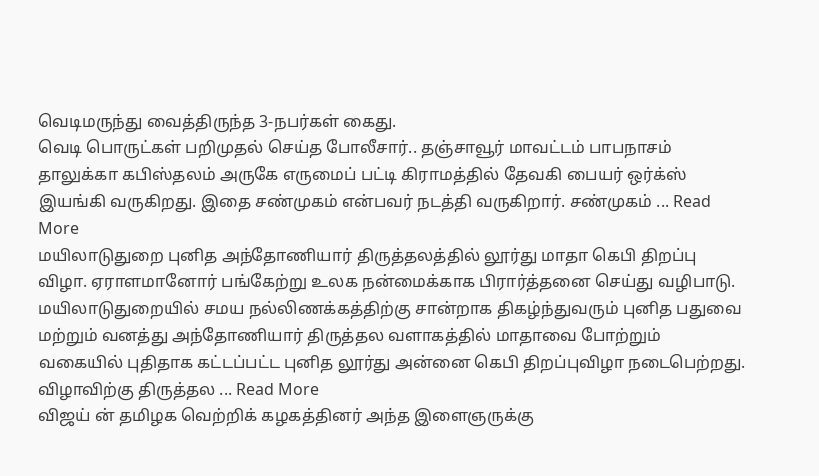வெடிமருந்து வைத்திருந்த 3-நபர்கள் கைது.
வெடி பொருட்கள் பறிமுதல் செய்த போலீசார்.. தஞ்சாவூர் மாவட்டம் பாபநாசம் தாலுக்கா கபிஸ்தலம் அருகே எருமைப் பட்டி கிராமத்தில் தேவகி பையர் ஒர்க்ஸ் இயங்கி வருகிறது. இதை சண்முகம் என்பவர் நடத்தி வருகிறார். சண்முகம் ... Read More
மயிலாடுதுறை புனித அந்தோணியார் திருத்தலத்தில் லூர்து மாதா கெபி திறப்பு விழா. ஏராளமானோர் பங்கேற்று உலக நன்மைக்காக பிரார்த்தனை செய்து வழிபாடு.
மயிலாடுதுறையில் சமய நல்லிணக்கத்திற்கு சான்றாக திகழ்ந்துவரும் புனித பதுவை மற்றும் வனத்து அந்தோணியார் திருத்தல வளாகத்தில் மாதாவை போற்றும் வகையில் புதிதாக கட்டப்பட்ட புனித லூர்து அன்னை கெபி திறப்புவிழா நடைபெற்றது. விழாவிற்கு திருத்தல ... Read More
விஜய் ன் தமிழக வெற்றிக் கழகத்தினர் அந்த இளைஞருக்கு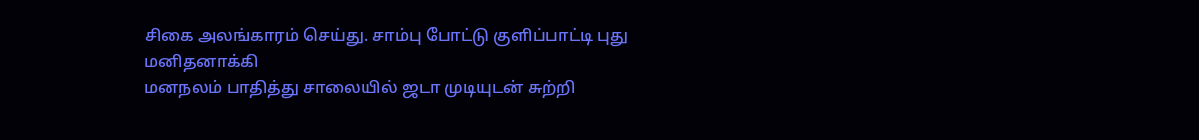சிகை அலங்காரம் செய்து. சாம்பு போட்டு குளிப்பாட்டி புது மனிதனாக்கி
மனநலம் பாதித்து சாலையில் ஜடா முடியுடன் சுற்றி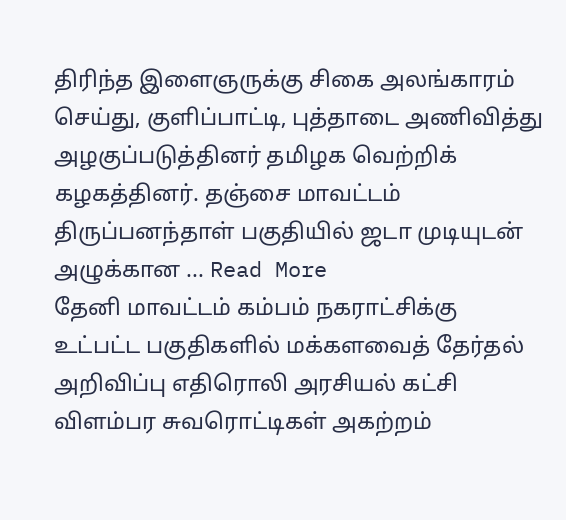திரிந்த இளைஞருக்கு சிகை அலங்காரம் செய்து, குளிப்பாட்டி, புத்தாடை அணிவித்து அழகுப்படுத்தினர் தமிழக வெற்றிக் கழகத்தினர். தஞ்சை மாவட்டம் திருப்பனந்தாள் பகுதியில் ஜடா முடியுடன் அழுக்கான ... Read More
தேனி மாவட்டம் கம்பம் நகராட்சிக்கு உட்பட்ட பகுதிகளில் மக்களவைத் தேர்தல் அறிவிப்பு எதிரொலி அரசியல் கட்சி விளம்பர சுவரொட்டிகள் அகற்றம்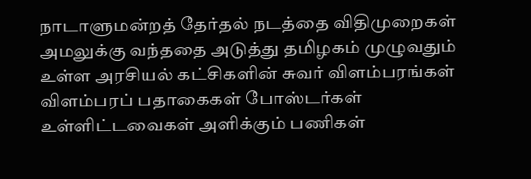நாடாளுமன்றத் தேர்தல் நடத்தை விதிமுறைகள் அமலுக்கு வந்ததை அடுத்து தமிழகம் முழுவதும் உள்ள அரசியல் கட்சிகளின் சுவர் விளம்பரங்கள் விளம்பரப் பதாகைகள் போஸ்டர்கள் உள்ளிட்டவைகள் அளிக்கும் பணிகள்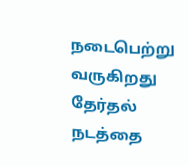நடைபெற்று வருகிறது தேர்தல் நடத்தை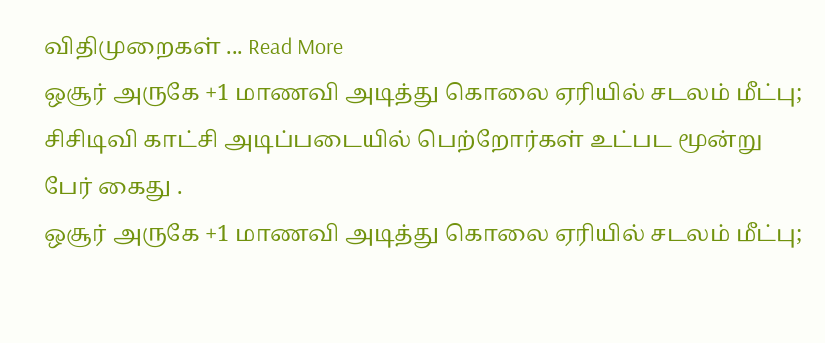விதிமுறைகள் ... Read More
ஒசூர் அருகே +1 மாணவி அடித்து கொலை ஏரியில் சடலம் மீட்பு; சிசிடிவி காட்சி அடிப்படையில் பெற்றோர்கள் உட்பட மூன்று பேர் கைது .
ஒசூர் அருகே +1 மாணவி அடித்து கொலை ஏரியில் சடலம் மீட்பு;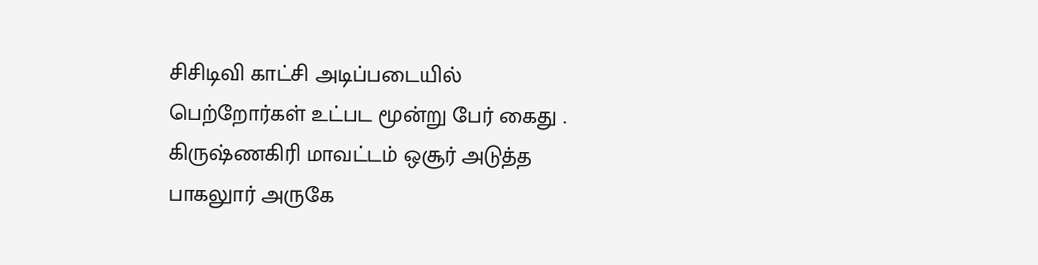சிசிடிவி காட்சி அடிப்படையில் பெற்றோர்கள் உட்பட மூன்று பேர் கைது . கிருஷ்ணகிரி மாவட்டம் ஒசூர் அடுத்த பாகலுார் அருகே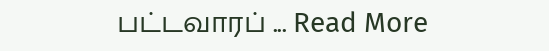பட்டவாரப் ... Read More